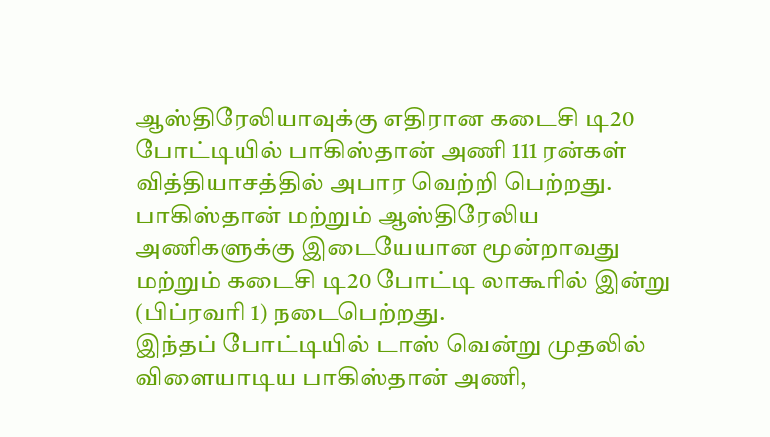ஆஸ்திரேலியாவுக்கு எதிரான கடைசி டி20 போட்டியில் பாகிஸ்தான் அணி 111 ரன்கள் வித்தியாசத்தில் அபார வெற்றி பெற்றது.
பாகிஸ்தான் மற்றும் ஆஸ்திரேலிய அணிகளுக்கு இடையேயான மூன்றாவது மற்றும் கடைசி டி20 போட்டி லாகூரில் இன்று (பிப்ரவரி 1) நடைபெற்றது.
இந்தப் போட்டியில் டாஸ் வென்று முதலில் விளையாடிய பாகிஸ்தான் அணி,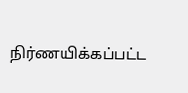நிர்ணயிக்கப்பட்ட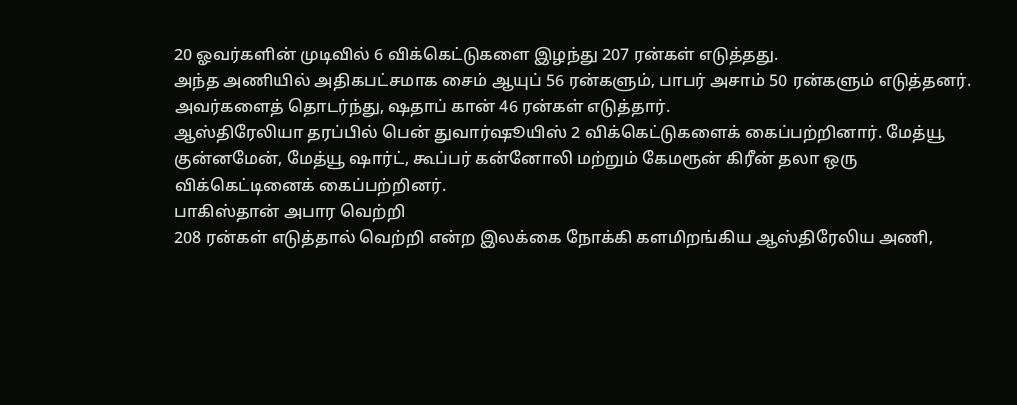20 ஓவர்களின் முடிவில் 6 விக்கெட்டுகளை இழந்து 207 ரன்கள் எடுத்தது.
அந்த அணியில் அதிகபட்சமாக சைம் ஆயுப் 56 ரன்களும், பாபர் அசாம் 50 ரன்களும் எடுத்தனர். அவர்களைத் தொடர்ந்து, ஷதாப் கான் 46 ரன்கள் எடுத்தார்.
ஆஸ்திரேலியா தரப்பில் பென் துவார்ஷூயிஸ் 2 விக்கெட்டுகளைக் கைப்பற்றினார். மேத்யூ குன்னமேன், மேத்யூ ஷார்ட், கூப்பர் கன்னோலி மற்றும் கேமரூன் கிரீன் தலா ஒரு விக்கெட்டினைக் கைப்பற்றினர்.
பாகிஸ்தான் அபார வெற்றி
208 ரன்கள் எடுத்தால் வெற்றி என்ற இலக்கை நோக்கி களமிறங்கிய ஆஸ்திரேலிய அணி,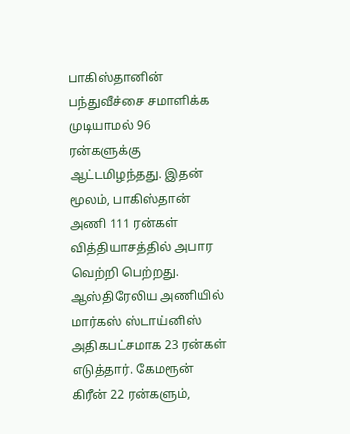பாகிஸ்தானின் பந்துவீச்சை சமாளிக்க முடியாமல் 96 ரன்களுக்கு ஆட்டமிழந்தது. இதன் மூலம், பாகிஸ்தான் அணி 111 ரன்கள் வித்தியாசத்தில் அபார வெற்றி பெற்றது.
ஆஸ்திரேலிய அணியில் மார்கஸ் ஸ்டாய்னிஸ் அதிகபட்சமாக 23 ரன்கள் எடுத்தார். கேமரூன் கிரீன் 22 ரன்களும்,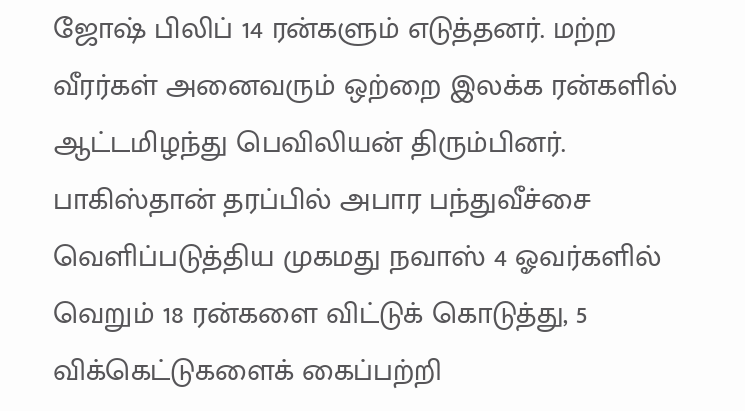ஜோஷ் பிலிப் 14 ரன்களும் எடுத்தனர். மற்ற வீரர்கள் அனைவரும் ஒற்றை இலக்க ரன்களில் ஆட்டமிழந்து பெவிலியன் திரும்பினர்.
பாகிஸ்தான் தரப்பில் அபார பந்துவீச்சை வெளிப்படுத்திய முகமது நவாஸ் 4 ஓவர்களில் வெறும் 18 ரன்களை விட்டுக் கொடுத்து, 5 விக்கெட்டுகளைக் கைப்பற்றி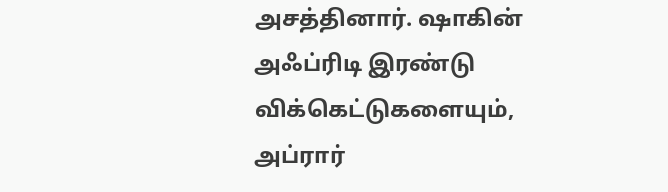அசத்தினார். ஷாகின் அஃப்ரிடி இரண்டு விக்கெட்டுகளையும், அப்ரார்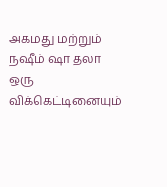அகமது மற்றும் நஷீம் ஷா தலா ஒரு விக்கெட்டினையும்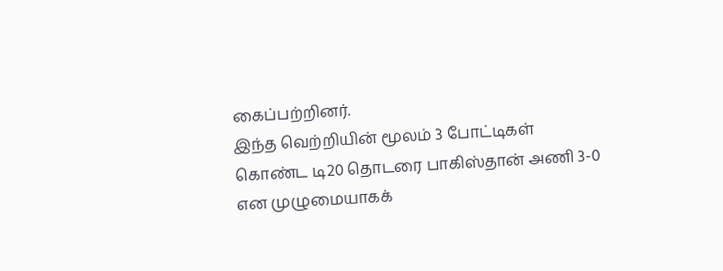கைப்பற்றினர்.
இந்த வெற்றியின் மூலம் 3 போட்டிகள் கொண்ட டி20 தொடரை பாகிஸ்தான் அணி 3-0 என முழுமையாகக்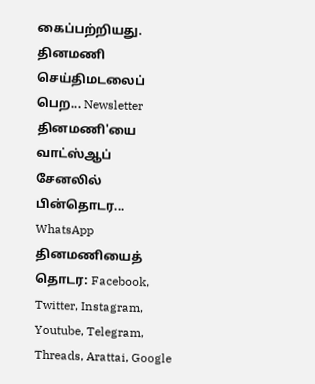கைப்பற்றியது.
தினமணி செய்திமடலைப் பெற... Newsletter
தினமணி'யை வாட்ஸ்ஆப் சேனலில் பின்தொடர... WhatsApp
தினமணியைத் தொடர: Facebook, Twitter, Instagram, Youtube, Telegram, Threads, Arattai, Google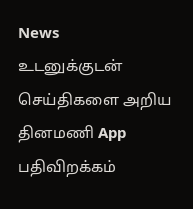News
உடனுக்குடன் செய்திகளை அறிய தினமணி App பதிவிறக்கம்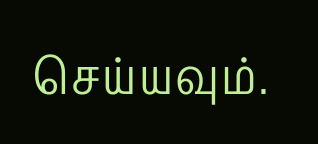செய்யவும்.